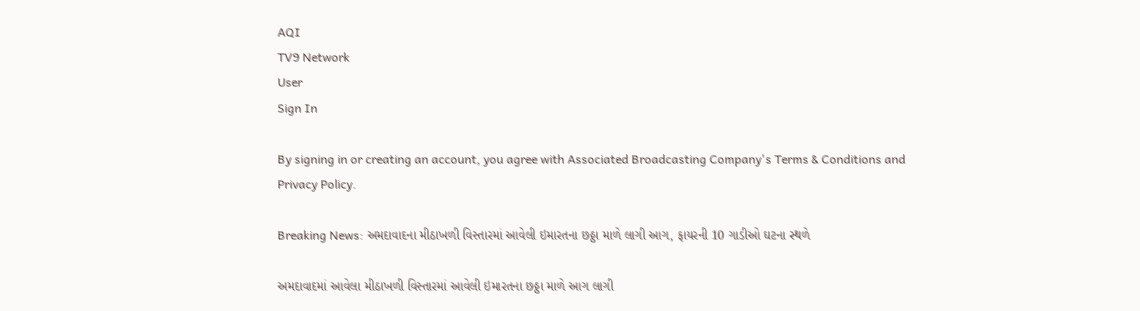AQI
TV9 Network
User
Sign In

By signing in or creating an account, you agree with Associated Broadcasting Company's Terms & Conditions and Privacy Policy.

Breaking News: અમદાવાદના મીઠાખળી વિસ્તારમાં આવેલી ઇમારતના છઠ્ઠા માળે લાગી આગ, ફાયરની 10 ગાડીઓ ઘટના સ્થળે

અમદાવાદમાં આવેલા મીઠાખળી વિસ્તારમાં આવેલી ઇમારતના છઠ્ઠા માળે આગ લાગી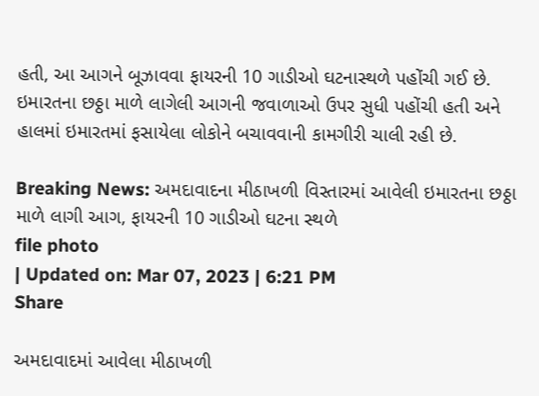હતી, આ આગને બૂઝાવવા ફાયરની 10 ગાડીઓ ઘટનાસ્થળે પહોંચી ગઈ છે. ઇમારતના છઠ્ઠા માળે લાગેલી આગની જવાળાઓ ઉપર સુધી પહોંચી હતી અને હાલમાં ઇમારતમાં ફસાયેલા લોકોને બચાવવાની કામગીરી ચાલી રહી છે.

Breaking News: અમદાવાદના મીઠાખળી વિસ્તારમાં આવેલી ઇમારતના છઠ્ઠા માળે લાગી આગ, ફાયરની 10 ગાડીઓ ઘટના સ્થળે
file photo
| Updated on: Mar 07, 2023 | 6:21 PM
Share

અમદાવાદમાં આવેલા મીઠાખળી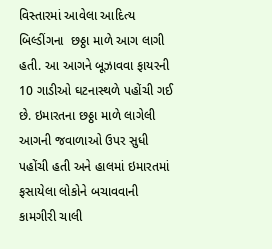વિસ્તારમાં આવેલા આદિત્ય બિલ્ડીંગના  છઠ્ઠા માળે આગ લાગી હતી. આ આગને બૂઝાવવા ફાયરની 10 ગાડીઓ ઘટનાસ્થળે પહોંચી ગઈ છે. ઇમારતના છઠ્ઠા માળે લાગેલી આગની જવાળાઓ ઉપર સુધી પહોંચી હતી અને હાલમાં ઇમારતમાં ફસાયેલા લોકોને બચાવવાની કામગીરી ચાલી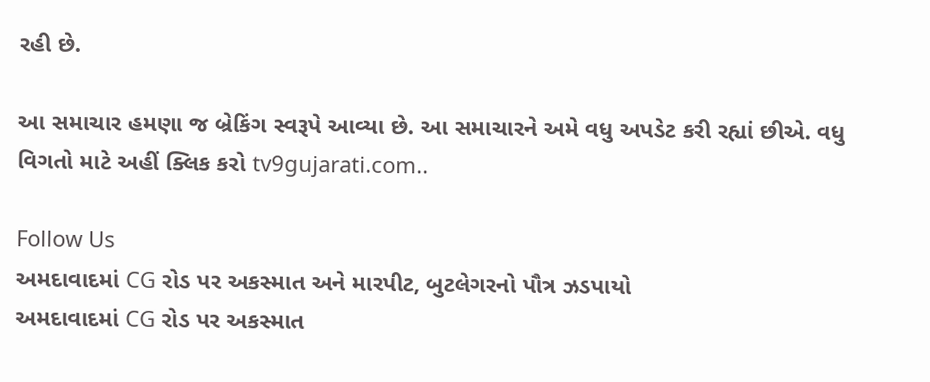રહી છે.

આ સમાચાર હમણા જ બ્રેકિંગ સ્વરૂપે આવ્યા છે. આ સમાચારને અમે વધુ અપડેટ કરી રહ્યાં છીએ. વધુ વિગતો માટે અહીં ક્લિક કરો tv9gujarati.com..

Follow Us
અમદાવાદમાં CG રોડ પર અકસ્માત અને મારપીટ, બુટલેગરનો પૌત્ર ઝડપાયો
અમદાવાદમાં CG રોડ પર અકસ્માત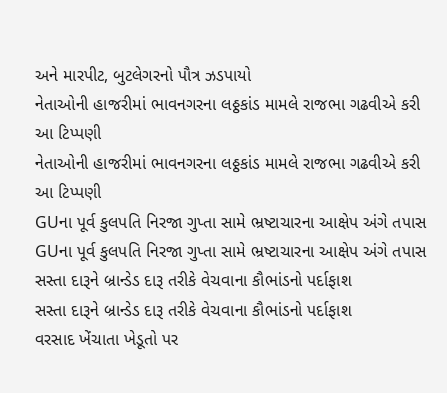અને મારપીટ, બુટલેગરનો પૌત્ર ઝડપાયો
નેતાઓની હાજરીમાં ભાવનગરના લઠ્ઠકાંડ મામલે રાજભા ગઢવીએ કરી આ ટિપ્પણી
નેતાઓની હાજરીમાં ભાવનગરના લઠ્ઠકાંડ મામલે રાજભા ગઢવીએ કરી આ ટિપ્પણી
GUના પૂર્વ કુલપતિ નિરજા ગુપ્તા સામે ભ્રષ્ટાચારના આક્ષેપ અંગે તપાસ
GUના પૂર્વ કુલપતિ નિરજા ગુપ્તા સામે ભ્રષ્ટાચારના આક્ષેપ અંગે તપાસ
સસ્તા દારૂને બ્રાન્ડેડ દારૂ તરીકે વેચવાના કૌભાંડનો પર્દાફાશ
સસ્તા દારૂને બ્રાન્ડેડ દારૂ તરીકે વેચવાના કૌભાંડનો પર્દાફાશ
વરસાદ ખેંચાતા ખેડૂતો પર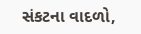સંકટના વાદળો,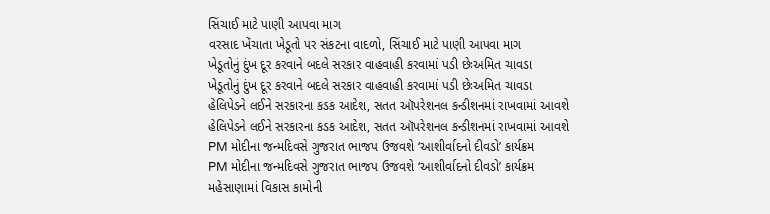સિંચાઈ માટે પાણી આપવા માગ
વરસાદ ખેંચાતા ખેડૂતો પર સંકટના વાદળો, સિંચાઈ માટે પાણી આપવા માગ
ખેડૂતોનું દુંખ દૂર કરવાને બદલે સરકાર વાહવાહી કરવામાં પડી છેઃઅમિત ચાવડા
ખેડૂતોનું દુંખ દૂર કરવાને બદલે સરકાર વાહવાહી કરવામાં પડી છેઃઅમિત ચાવડા
હેલિપેડને લઈને સરકારના કડક આદેશ, સતત ઑપરેશનલ કન્ડીશનમાં રાખવામાં આવશે
હેલિપેડને લઈને સરકારના કડક આદેશ, સતત ઑપરેશનલ કન્ડીશનમાં રાખવામાં આવશે
PM મોદીના જન્મદિવસે ગુજરાત ભાજપ ઉજવશે ‘આશીર્વાદનો દીવડો’ કાર્યક્રમ
PM મોદીના જન્મદિવસે ગુજરાત ભાજપ ઉજવશે ‘આશીર્વાદનો દીવડો’ કાર્યક્રમ
મહેસાણામાં વિકાસ કામોની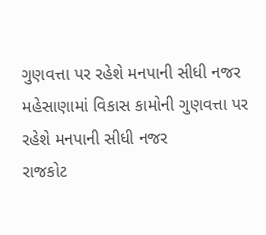ગુણવત્તા પર રહેશે મનપાની સીધી નજર
મહેસાણામાં વિકાસ કામોની ગુણવત્તા પર રહેશે મનપાની સીધી નજર
રાજકોટ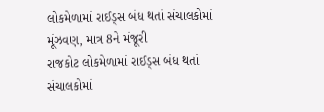લોકમેળામાં રાઈડ્સ બંધ થતાં સંચાલકોમાં મૂંઝવણ, માત્ર 8ને મંજૂરી
રાજકોટ લોકમેળામાં રાઈડ્સ બંધ થતાં સંચાલકોમાં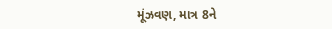મૂંઝવણ, માત્ર 8ને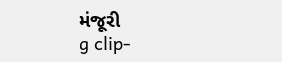મંજૂરી
g clip-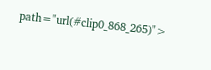path="url(#clip0_868_265)">